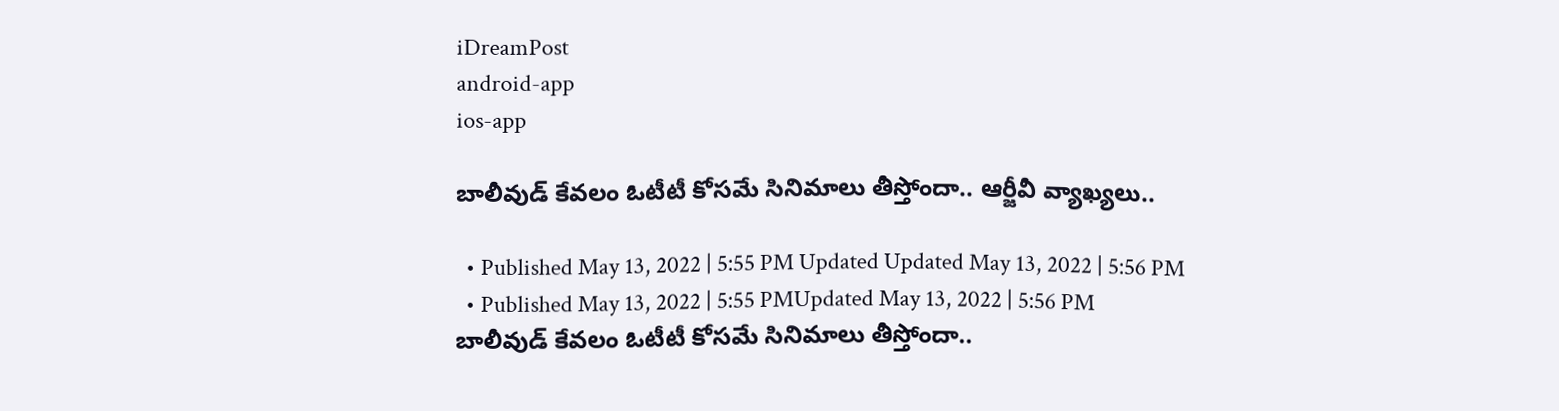iDreamPost
android-app
ios-app

బాలీవుడ్ కేవలం ఓటీటీ కోసమే సినిమాలు తీస్తోందా.. ఆర్జీవీ వ్యాఖ్యలు..

  • Published May 13, 2022 | 5:55 PM Updated Updated May 13, 2022 | 5:56 PM
  • Published May 13, 2022 | 5:55 PMUpdated May 13, 2022 | 5:56 PM
బాలీవుడ్ కేవలం ఓటీటీ కోసమే సినిమాలు తీస్తోందా..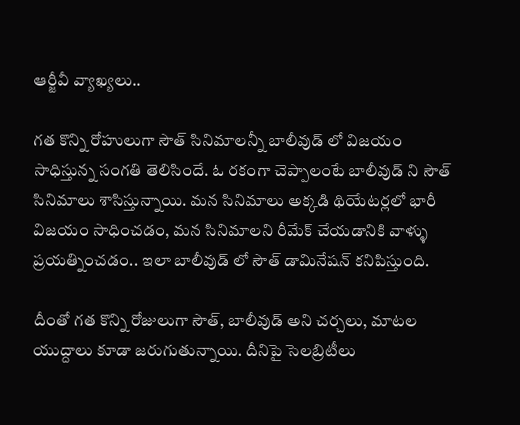ఆర్జీవీ వ్యాఖ్యలు..

గత కొన్ని రోహులుగా సౌత్ సినిమాలన్నీ బాలీవుడ్ లో విజయం సాధిస్తున్న సంగతి తెలిసిందే. ఓ రకంగా చెప్పాలంటే బాలీవుడ్ ని సౌత్ సినిమాలు శాసిస్తున్నాయి. మన సినిమాలు అక్కడి థియేటర్లలో భారీ విజయం సాధించడం, మన సినిమాలని రీమేక్ చేయడానికి వాళ్ళు ప్రయత్నించడం.. ఇలా బాలీవుడ్ లో సౌత్ డామినేషన్ కనిపిస్తుంది.

దీంతో గత కొన్ని రోజులుగా సౌత్, బాలీవుడ్ అని చర్చలు, మాటల యుద్దాలు కూడా జరుగుతున్నాయి. దీనిపై సెలబ్రిటీలు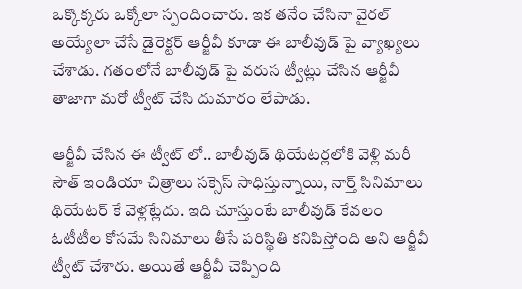ఒక్కొక్కరు ఒక్కోలా స్పందించారు. ఇక తనేం చేసినా వైరల్ అయ్యేలా చేసే డైరెక్టర్ ఆర్జీవీ కూడా ఈ బాలీవుడ్ పై వ్యాఖ్యలు చేశాడు. గతంలోనే బాలీవుడ్ పై వరుస ట్వీట్లు చేసిన ఆర్జీవీ తాజాగా మరో ట్వీట్ చేసి దుమారం లేపాడు.

ఆర్జీవీ చేసిన ఈ ట్వీట్ లో.. బాలీవుడ్ థియేటర్లలోకి వెళ్లి మరీ సౌత్ ఇండియా చిత్రాలు సక్సెస్‌ సాధిస్తున్నాయి, నార్త్ సినిమాలు థియేటర్ కే వెళ్లట్లేదు. ఇది చూస్తుంటే బాలీవుడ్‌ కేవలం ఓటీటీల కోసమే సినిమాలు తీసే పరిస్థితి కనిపిస్తోంది అని ఆర్జీవీ ట్వీట్ చేశారు. అయితే ఆర్జీవీ చెప్పింది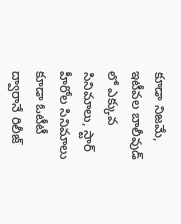కూడా నిజమే, ఇటీవల బాలీవుడ్ లో ఎక్కువ సినిమాలు, స్టార్ హీరోల సినిమాలు కూడా ఓటీటీ ద్వారానే రిలీజ్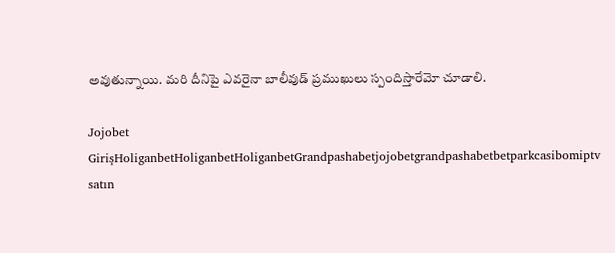అవుతున్నాయి. మరి దీనిపై ఎవరైనా బాలీవుడ్ ప్రముఖులు స్పందిస్తారేమో చూడాలి.

Jojobet GirişHoliganbetHoliganbetHoliganbetGrandpashabetjojobetgrandpashabetbetparkcasibomiptv satın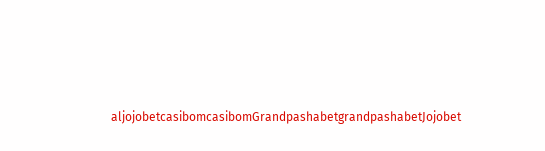aljojobetcasibomcasibomGrandpashabetgrandpashabetJojobet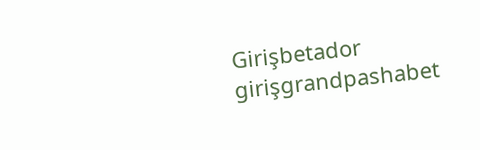Girişbetador girişgrandpashabet